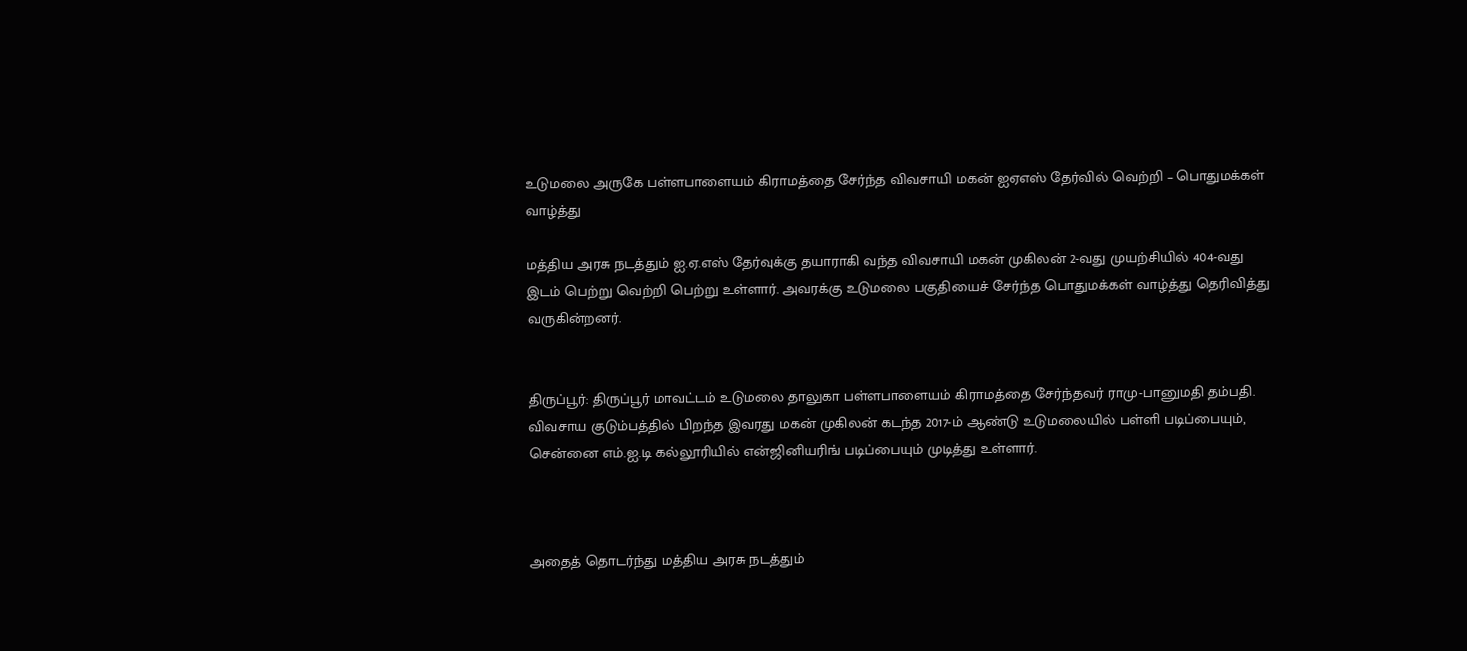உடுமலை அருகே பள்ளபாளையம் கிராமத்தை சேர்ந்த விவசாயி மகன் ஐஏஎஸ் தேர்வில் வெற்றி – பொதுமக்கள் வாழ்த்து

மத்திய அரசு நடத்தும் ஐ.ஏ.எஸ் தேர்வுக்கு தயாராகி வந்த விவசாயி மகன் முகிலன் 2-வது முயற்சியில் 404-வது இடம் பெற்று வெற்றி பெற்று உள்ளார். அவரக்கு உடுமலை பகுதியைச் சேர்ந்த பொதுமக்கள் வாழ்த்து தெரிவித்து வருகின்றனர்.


திருப்பூர்: திருப்பூர் மாவட்டம் உடுமலை தாலுகா பள்ளபாளையம் கிராமத்தை சேர்ந்தவர் ராமு-பானுமதி தம்பதி. விவசாய குடும்பத்தில் பிறந்த இவரது மகன் முகிலன் கடந்த 2017-ம் ஆண்டு உடுமலையில் பள்ளி படிப்பையும், சென்னை எம்.ஐ.டி கல்லூரியில் என்ஜினியரிங் படிப்பையும் முடித்து உள்ளார்.



அதைத் தொடர்ந்து மத்திய அரசு நடத்தும்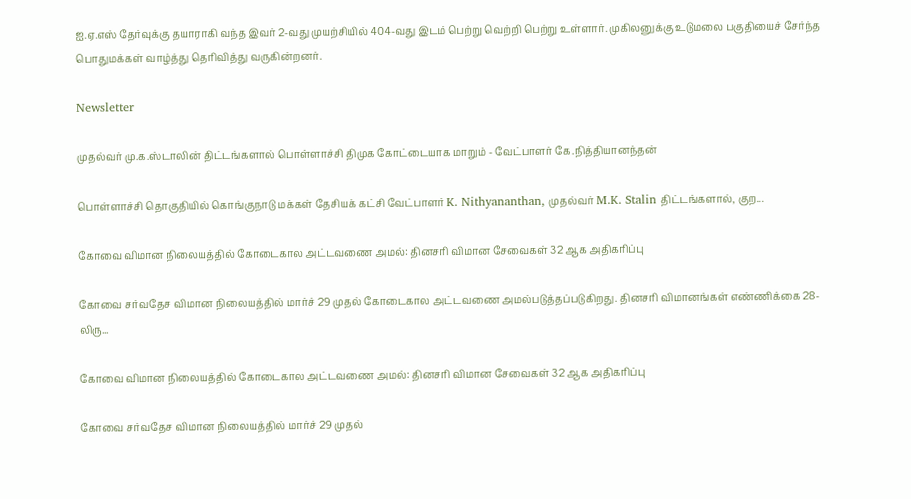ஐ.ஏ.எஸ் தேர்வுக்கு தயாராகி வந்த இவர் 2-வது முயற்சியில் 404-வது இடம் பெற்று வெற்றி பெற்று உள்ளார். முகிலனுக்கு உடுமலை பகுதியைச் சேர்ந்த பொதுமக்கள் வாழ்த்து தெரிவித்து வருகின்றனர்.

Newsletter

முதல்வர் மு.க.ஸ்டாலின் திட்டங்களால் பொள்ளாச்சி திமுக கோட்டையாக மாறும் - வேட்பாளர் கே.நித்தியானந்தன்

பொள்ளாச்சி தொகுதியில் கொங்குநாடு மக்கள் தேசியக் கட்சி வேட்பாளர் K. Nithyananthan, முதல்வர் M.K. Stalin திட்டங்களால், குற...

கோவை விமான நிலையத்தில் கோடைகால அட்டவணை அமல்: தினசரி விமான சேவைகள் 32 ஆக அதிகரிப்பு

கோவை சர்வதேச விமான நிலையத்தில் மார்ச் 29 முதல் கோடைகால அட்டவணை அமல்படுத்தப்படுகிறது. தினசரி விமானங்கள் எண்ணிக்கை 28-லிரு...

கோவை விமான நிலையத்தில் கோடைகால அட்டவணை அமல்: தினசரி விமான சேவைகள் 32 ஆக அதிகரிப்பு

கோவை சர்வதேச விமான நிலையத்தில் மார்ச் 29 முதல்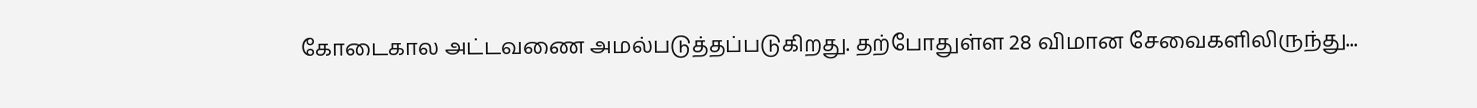கோடைகால அட்டவணை அமல்படுத்தப்படுகிறது. தற்போதுள்ள 28 விமான சேவைகளிலிருந்து...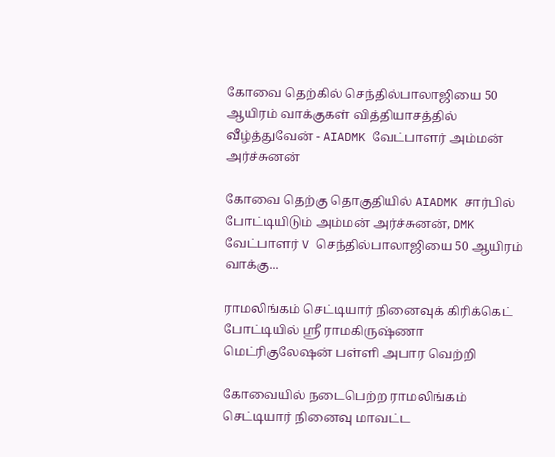கோவை தெற்கில் செந்தில்பாலாஜியை 50 ஆயிரம் வாக்குகள் வித்தியாசத்தில் வீழ்த்துவேன் - AIADMK வேட்பாளர் அம்மன் அர்ச்சுனன்

கோவை தெற்கு தொகுதியில் AIADMK சார்பில் போட்டியிடும் அம்மன் அர்ச்சுனன், DMK வேட்பாளர் V செந்தில்பாலாஜியை 50 ஆயிரம் வாக்கு...

ராமலிங்கம் செட்டியார் நினைவுக் கிரிக்கெட் போட்டியில் ஸ்ரீ ராமகிருஷ்ணா மெட்ரிகுலேஷன் பள்ளி அபார வெற்றி

கோவையில் நடைபெற்ற ராமலிங்கம் செட்டியார் நினைவு மாவட்ட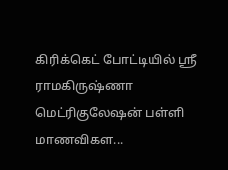கிரிக்கெட் போட்டியில் ஸ்ரீ ராமகிருஷ்ணா மெட்ரிகுலேஷன் பள்ளி மாணவிகள...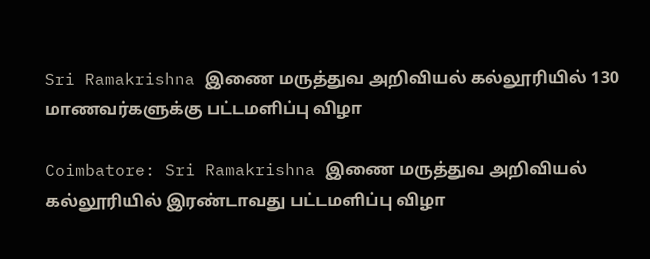Sri Ramakrishna இணை மருத்துவ அறிவியல் கல்லூரியில் 130 மாணவர்களுக்கு பட்டமளிப்பு விழா

Coimbatore: Sri Ramakrishna இணை மருத்துவ அறிவியல் கல்லூரியில் இரண்டாவது பட்டமளிப்பு விழா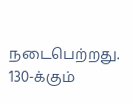நடைபெற்றது. 130-க்கும்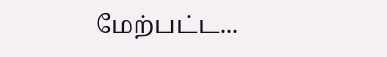மேற்பட்ட...